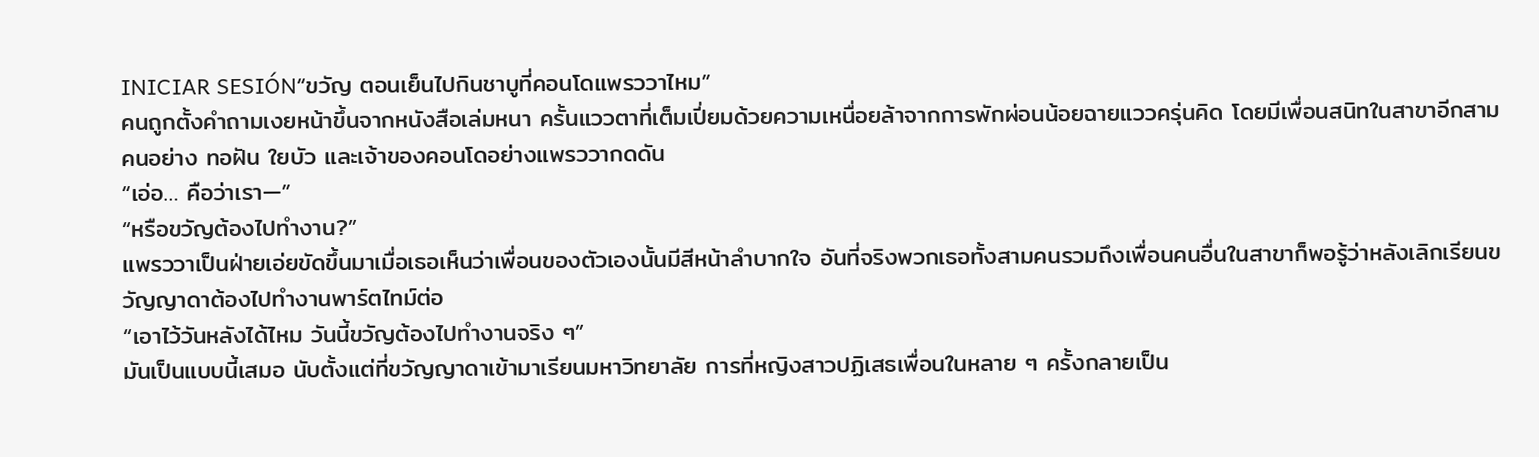INICIAR SESIÓN“ขวัญ ตอนเย็นไปกินชาบูที่คอนโดแพรววาไหม”
คนถูกตั้งคำถามเงยหน้าขึ้นจากหนังสือเล่มหนา ครั้นแววตาที่เต็มเปี่ยมด้วยความเหนื่อยล้าจากการพักผ่อนน้อยฉายแววครุ่นคิด โดยมีเพื่อนสนิทในสาขาอีกสามคนอย่าง ทอฝัน ใยบัว และเจ้าของคอนโดอย่างแพรววากดดัน
“เอ่อ… คือว่าเรา—”
“หรือขวัญต้องไปทำงาน?”
แพรววาเป็นฝ่ายเอ่ยขัดขึ้นมาเมื่อเธอเห็นว่าเพื่อนของตัวเองนั้นมีสีหน้าลำบากใจ อันที่จริงพวกเธอทั้งสามคนรวมถึงเพื่อนคนอื่นในสาขาก็พอรู้ว่าหลังเลิกเรียนขวัญญาดาต้องไปทำงานพาร์ตไทม์ต่อ
“เอาไว้วันหลังได้ไหม วันนี้ขวัญต้องไปทำงานจริง ๆ”
มันเป็นแบบนี้เสมอ นับตั้งแต่ที่ขวัญญาดาเข้ามาเรียนมหาวิทยาลัย การที่หญิงสาวปฏิเสธเพื่อนในหลาย ๆ ครั้งกลายเป็น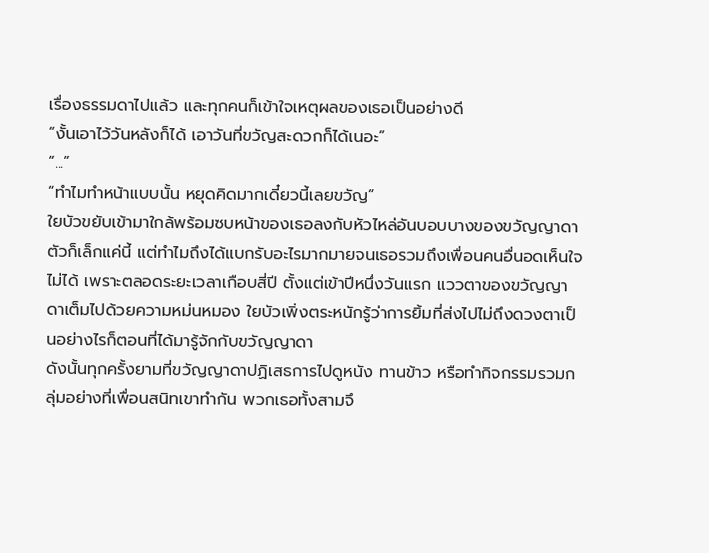เรื่องธรรมดาไปแล้ว และทุกคนก็เข้าใจเหตุผลของเธอเป็นอย่างดี
“งั้นเอาไว้วันหลังก็ได้ เอาวันที่ขวัญสะดวกก็ได้เนอะ”
“...”
“ทำไมทำหน้าแบบนั้น หยุดคิดมากเดี๋ยวนี้เลยขวัญ”
ใยบัวขยับเข้ามาใกล้พร้อมซบหน้าของเธอลงกับหัวไหล่อันบอบบางของขวัญญาดา ตัวก็เล็กแค่นี้ แต่ทำไมถึงได้แบกรับอะไรมากมายจนเธอรวมถึงเพื่อนคนอื่นอดเห็นใจไม่ได้ เพราะตลอดระยะเวลาเกือบสี่ปี ตั้งแต่เข้าปีหนึ่งวันแรก แววตาของขวัญญาดาเต็มไปด้วยความหม่นหมอง ใยบัวเพิ่งตระหนักรู้ว่าการยิ้มที่ส่งไปไม่ถึงดวงตาเป็นอย่างไรก็ตอนที่ได้มารู้จักกับขวัญญาดา
ดังนั้นทุกครั้งยามที่ขวัญญาดาปฏิเสธการไปดูหนัง ทานข้าว หรือทำกิจกรรมรวมกลุ่มอย่างที่เพื่อนสนิทเขาทำกัน พวกเธอทั้งสามจึ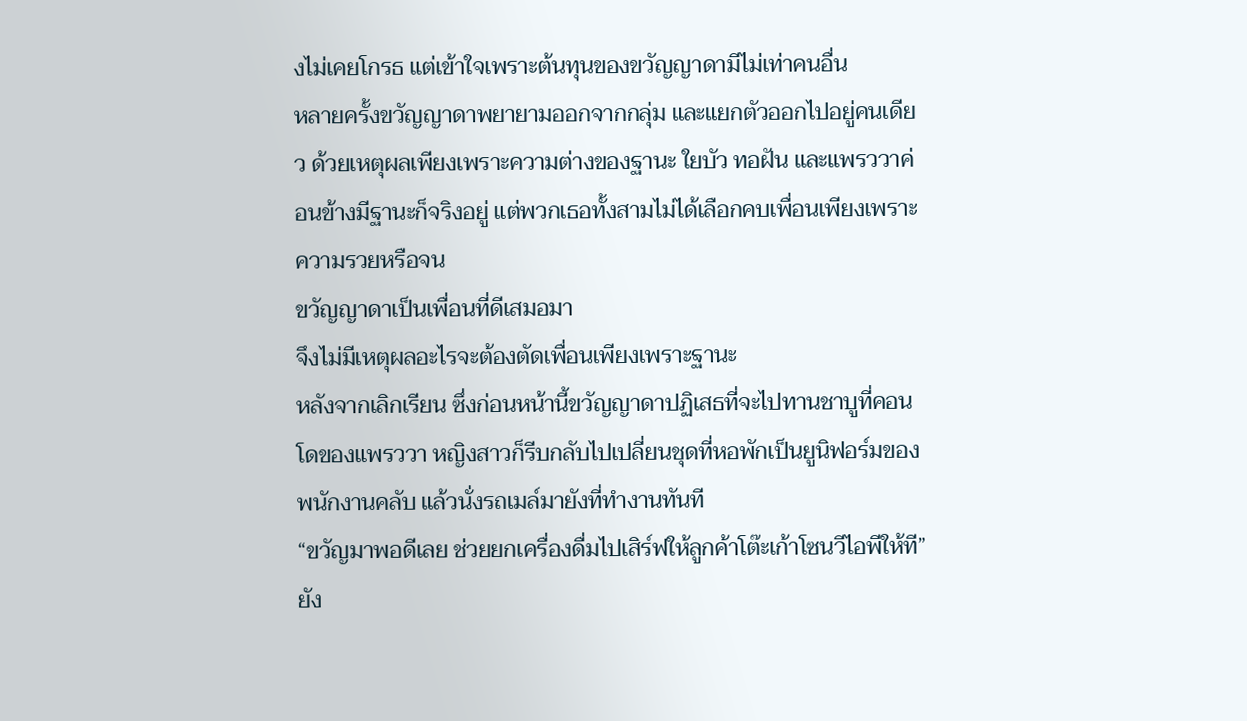งไม่เคยโกรธ แต่เข้าใจเพราะต้นทุนของขวัญญาดามีไม่เท่าคนอื่น
หลายครั้งขวัญญาดาพยายามออกจากกลุ่ม และแยกตัวออกไปอยู่คนเดียว ด้วยเหตุผลเพียงเพราะความต่างของฐานะ ใยบัว ทอฝัน และแพรววาค่อนข้างมีฐานะก็จริงอยู่ แต่พวกเธอทั้งสามไม่ได้เลือกคบเพื่อนเพียงเพราะความรวยหรือจน
ขวัญญาดาเป็นเพื่อนที่ดีเสมอมา
จึงไม่มีเหตุผลอะไรจะต้องตัดเพื่อนเพียงเพราะฐานะ
หลังจากเลิกเรียน ซึ่งก่อนหน้านี้ขวัญญาดาปฏิเสธที่จะไปทานชาบูที่คอนโดของแพรววา หญิงสาวก็รีบกลับไปเปลี่ยนชุดที่หอพักเป็นยูนิฟอร์มของพนักงานคลับ แล้วนั่งรถเมล์มายังที่ทำงานทันที
“ขวัญมาพอดีเลย ช่วยยกเครื่องดื่มไปเสิร์ฟให้ลูกค้าโต๊ะเก้าโซนวีไอพีให้ที”
ยัง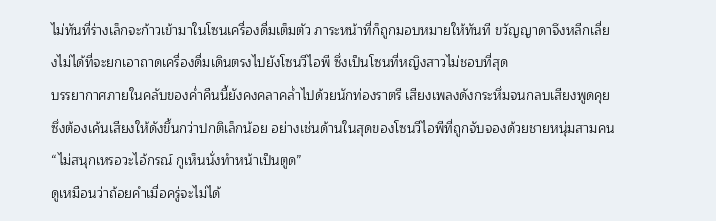ไม่ทันที่ร่างเล็กจะก้าวเข้ามาในโซนเครื่องดื่มเต็มตัว ภาระหน้าที่ก็ถูกมอบหมายให้ทันที ขวัญญาดาจึงหลีกเลี่ยงไม่ได้ที่จะยกเอาถาดเครื่องดื่มเดินตรงไปยังโซนวีไอพี ซึ่งเป็นโซนที่หญิงสาวไม่ชอบที่สุด
บรรยากาศภายในคลับของค่ำคืนนี้ยังคงคลาคล่ำไปด้วยนักท่องราตรี เสียงเพลงดังกระหึ่มจนกลบเสียงพูดคุย ซึ่งต้องเค้นเสียงให้ดังขึ้นกว่าปกติเล็กน้อย อย่างเช่นด้านในสุดของโซนวีไอพีที่ถูกจับจองด้วยชายหนุ่มสามคน
“ไม่สนุกเหรอวะไอ้กรณ์ กูเห็นนั่งทำหน้าเป็นตูด”
ดูเหมือนว่าถ้อยคำเมื่อครู่จะไม่ได้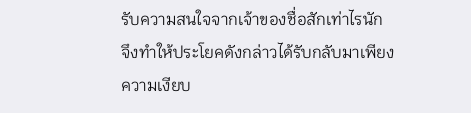รับความสนใจจากเจ้าของชื่อสักเท่าไรนัก จึงทำให้ประโยคดังกล่าวได้รับกลับมาเพียงความเงียบ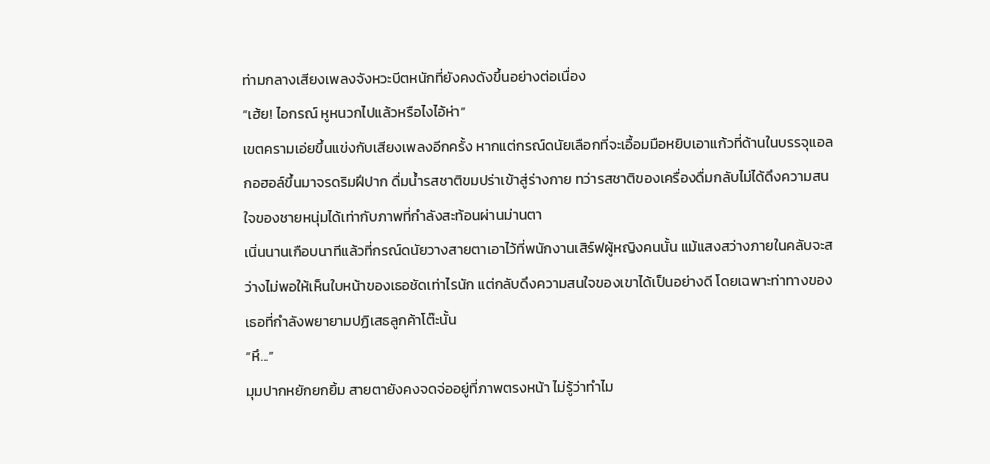ท่ามกลางเสียงเพลงจังหวะบีตหนักที่ยังคงดังขึ้นอย่างต่อเนื่อง
“เฮ้ย! ไอกรณ์ หูหนวกไปแล้วหรือไงไอ้ห่า”
เขตครามเอ่ยขึ้นแข่งกับเสียงเพลงอีกครั้ง หากแต่กรณ์ดนัยเลือกที่จะเอื้อมมือหยิบเอาแก้วที่ด้านในบรรจุแอลกอฮอล์ขึ้นมาจรดริมฝีปาก ดื่มน้ำรสชาติขมปร่าเข้าสู่ร่างกาย ทว่ารสชาติของเครื่องดื่มกลับไม่ได้ดึงความสนใจของชายหนุ่มได้เท่ากับภาพที่กำลังสะท้อนผ่านม่านตา
เนิ่นนานเกือบนาทีแล้วที่กรณ์ดนัยวางสายตาเอาไว้ที่พนักงานเสิร์ฟผู้หญิงคนนั้น แม้แสงสว่างภายในคลับจะสว่างไม่พอให้เห็นใบหน้าของเธอชัดเท่าไรนัก แต่กลับดึงความสนใจของเขาได้เป็นอย่างดี โดยเฉพาะท่าทางของเธอที่กำลังพยายามปฏิเสธลูกค้าโต๊ะนั้น
“หึ...”
มุมปากหยักยกยิ้ม สายตายังคงจดจ่ออยู่ที่ภาพตรงหน้า ไม่รู้ว่าทำไม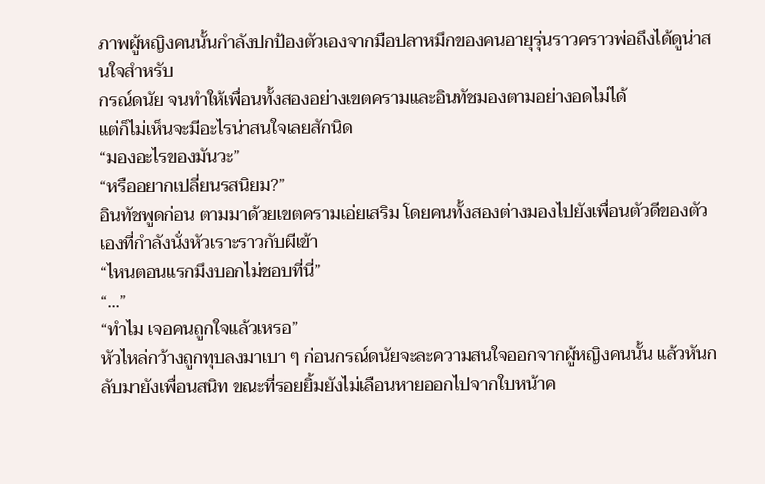ภาพผู้หญิงคนนั้นกำลังปกป้องตัวเองจากมือปลาหมึกของคนอายุรุ่นราวคราวพ่อถึงได้ดูน่าสนใจสำหรับ
กรณ์ดนัย จนทำให้เพื่อนทั้งสองอย่างเขตครามและอินทัชมองตามอย่างอดไม่ได้
แต่ก็ไม่เห็นจะมีอะไรน่าสนใจเลยสักนิด
“มองอะไรของมันวะ”
“หรืออยากเปลี่ยนรสนิยม?”
อินทัชพูดก่อน ตามมาด้วยเขตครามเอ่ยเสริม โดยคนทั้งสองต่างมองไปยังเพื่อนตัวดีของตัวเองที่กำลังนั่งหัวเราะราวกับผีเข้า
“ไหนตอนแรกมึงบอกไม่ชอบที่นี่”
“...”
“ทำไม เจอคนถูกใจแล้วเหรอ”
หัวไหล่กว้างถูกทุบลงมาเบา ๆ ก่อนกรณ์ดนัยจะละความสนใจออกจากผู้หญิงคนนั้น แล้วหันกลับมายังเพื่อนสนิท ขณะที่รอยยิ้มยังไม่เลือนหายออกไปจากใบหน้าค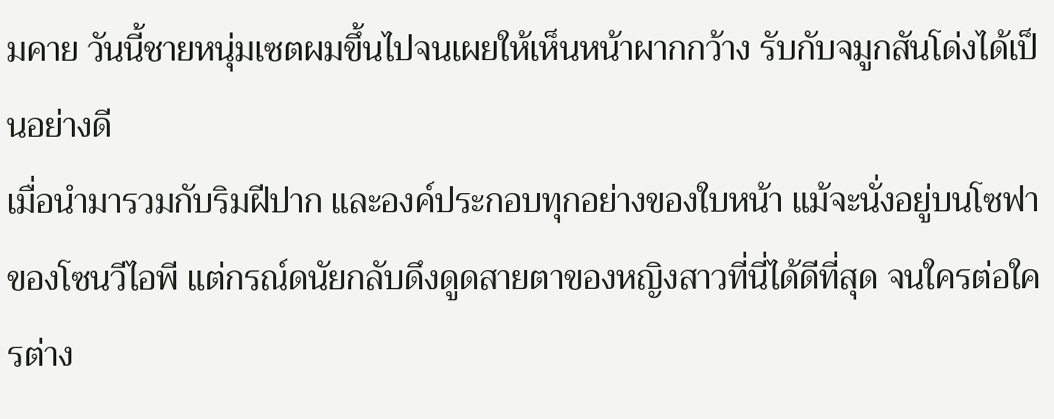มคาย วันนี้ชายหนุ่มเซตผมขึ้นไปจนเผยให้เห็นหน้าผากกว้าง รับกับจมูกสันโด่งได้เป็นอย่างดี
เมื่อนำมารวมกับริมฝีปาก และองค์ประกอบทุกอย่างของใบหน้า แม้จะนั่งอยู่บนโซฟาของโซนวีไอพี แต่กรณ์ดนัยกลับดึงดูดสายตาของหญิงสาวที่นี่ได้ดีที่สุด จนใครต่อใครต่าง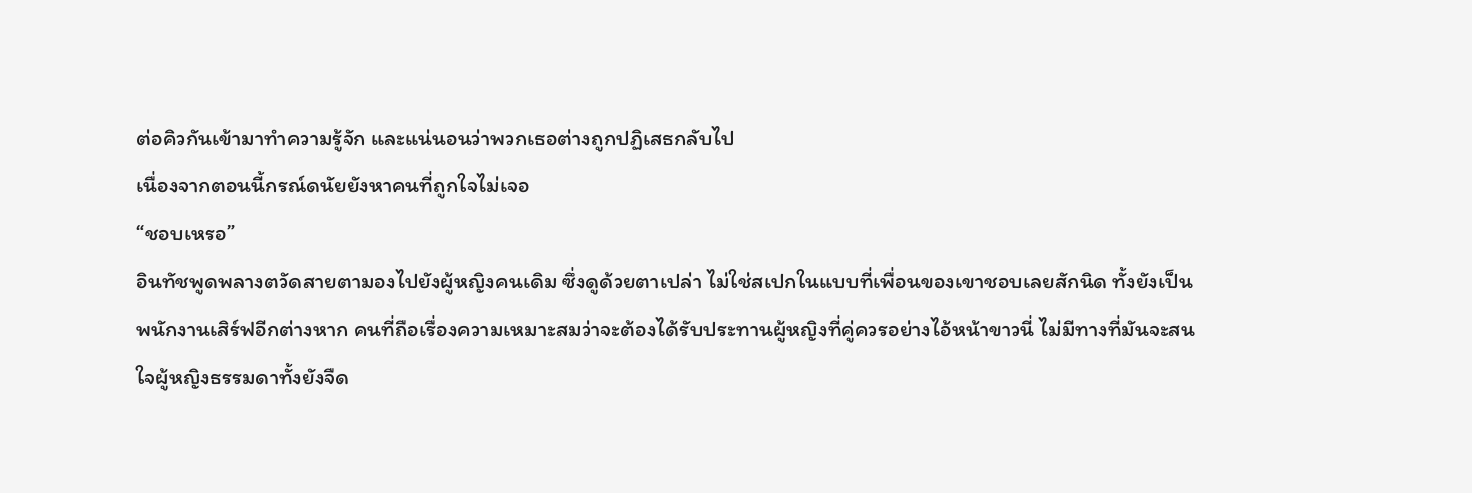ต่อคิวกันเข้ามาทำความรู้จัก และแน่นอนว่าพวกเธอต่างถูกปฏิเสธกลับไป
เนื่องจากตอนนี้กรณ์ดนัยยังหาคนที่ถูกใจไม่เจอ
“ชอบเหรอ”
อินทัชพูดพลางตวัดสายตามองไปยังผู้หญิงคนเดิม ซึ่งดูด้วยตาเปล่า ไม่ใช่สเปกในแบบที่เพื่อนของเขาชอบเลยสักนิด ทั้งยังเป็นพนักงานเสิร์ฟอีกต่างหาก คนที่ถือเรื่องความเหมาะสมว่าจะต้องได้รับประทานผู้หญิงที่คู่ควรอย่างไอ้หน้าขาวนี่ ไม่มีทางที่มันจะสนใจผู้หญิงธรรมดาทั้งยังจืด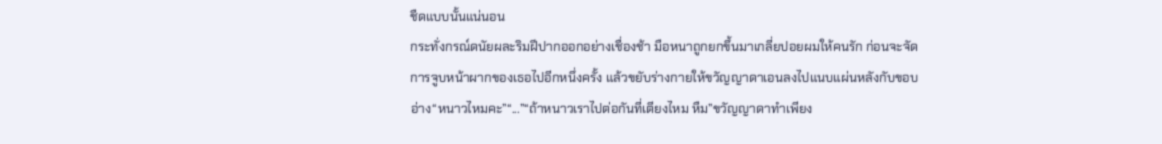ชืดแบบนั้นแน่นอน
กระทั่งกรณ์ดนัยผละริมฝีปากออกอย่างเชื่องช้า มือหนาถูกยกขึ้นมาเกลี่ยปอยผมให้คนรัก ก่อนจะจัดการจูบหน้าผากของเธอไปอีกหนึ่งครั้ง แล้วขยับร่างกายให้ขวัญญาดาเอนลงไปแนบแผ่นหลังกับขอบอ่าง“หนาวไหมคะ”“...”“ถ้าหนาวเราไปต่อกันที่เตียงไหม หืม”ขวัญญาดาทำเพียง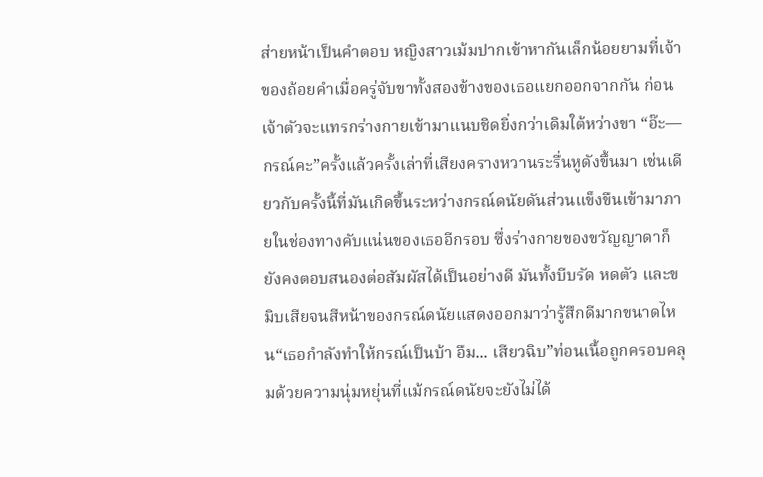ส่ายหน้าเป็นคำตอบ หญิงสาวเม้มปากเข้าหากันเล็กน้อยยามที่เจ้าของถ้อยคำเมื่อครู่จับขาทั้งสองข้างของเธอแยกออกจากกัน ก่อนเจ้าตัวจะแทรกร่างกายเข้ามาแนบชิดยิ่งกว่าเดิมใต้หว่างขา “อ๊ะ— กรณ์คะ”ครั้งแล้วครั้งเล่าที่เสียงครางหวานระรื่นหูดังขึ้นมา เช่นเดียวกับครั้งนี้ที่มันเกิดขึ้นระหว่างกรณ์ดนัยดันส่วนแข็งขืนเข้ามาภายในช่องทางคับแน่นของเธออีกรอบ ซึ่งร่างกายของขวัญญาดาก็ยังคงตอบสนองต่อสัมผัสได้เป็นอย่างดี มันทั้งบีบรัด หดตัว และขมิบเสียจนสีหน้าของกรณ์ดนัยแสดงออกมาว่ารู้สึกดีมากขนาดไหน“เธอกำลังทำให้กรณ์เป็นบ้า อืม... เสียวฉิบ”ท่อนเนื้อถูกครอบคลุมด้วยความนุ่มหยุ่นที่แม้กรณ์ดนัยจะยังไม่ได้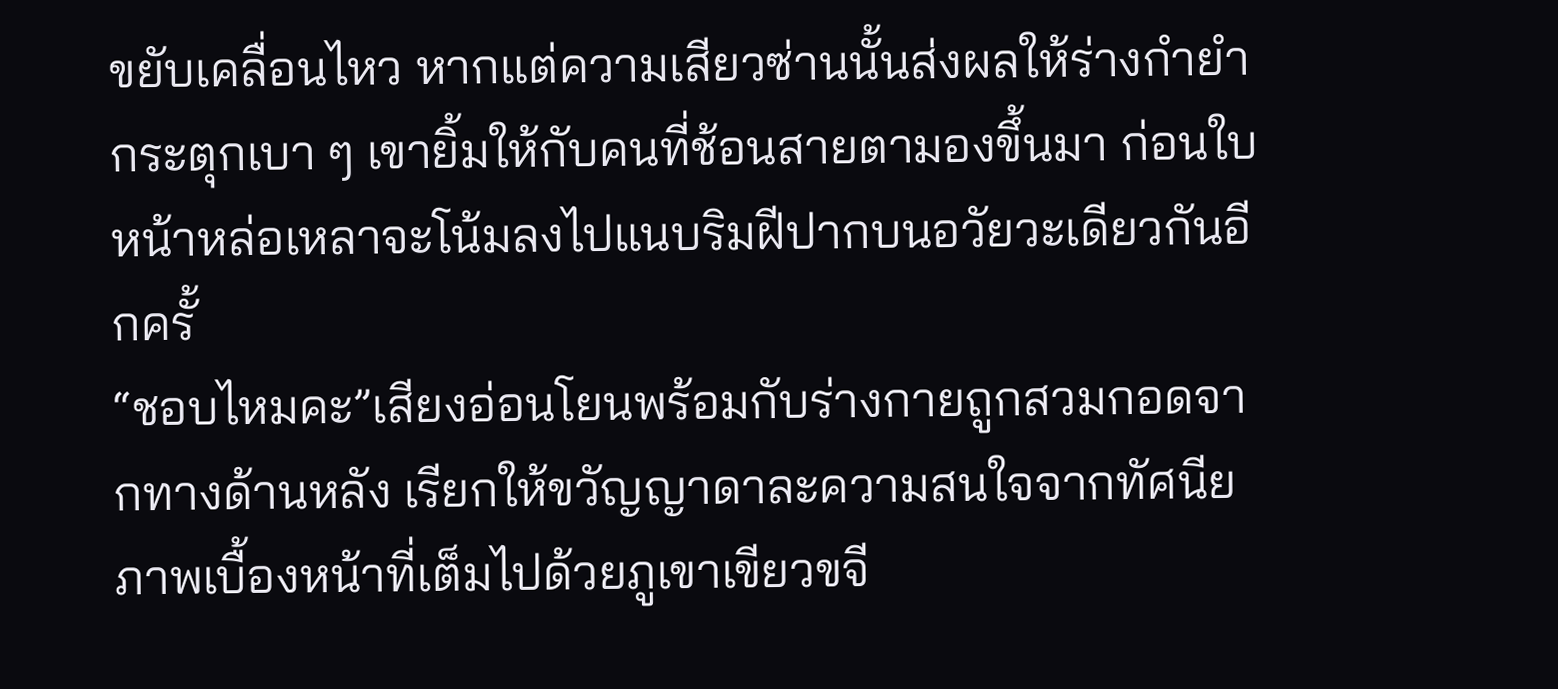ขยับเคลื่อนไหว หากแต่ความเสียวซ่านนั้นส่งผลให้ร่างกำยำกระตุกเบา ๆ เขายิ้มให้กับคนที่ช้อนสายตามองขึ้นมา ก่อนใบหน้าหล่อเหลาจะโน้มลงไปแนบริมฝีปากบนอวัยวะเดียวกันอีกครั้
“ชอบไหมคะ”เสียงอ่อนโยนพร้อมกับร่างกายถูกสวมกอดจากทางด้านหลัง เรียกให้ขวัญญาดาละความสนใจจากทัศนียภาพเบื้องหน้าที่เต็มไปด้วยภูเขาเขียวขจี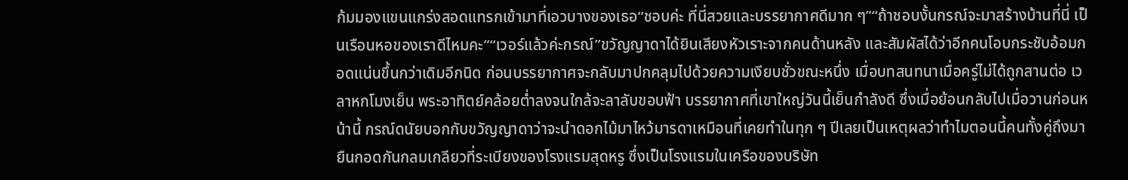ก้มมองแขนแกร่งสอดแทรกเข้ามาที่เอวบางของเธอ“ชอบค่ะ ที่นี่สวยและบรรยากาศดีมาก ๆ”“ถ้าชอบงั้นกรณ์จะมาสร้างบ้านที่นี่ เป็นเรือนหอของเราดีไหมคะ”“เวอร์แล้วค่ะกรณ์”ขวัญญาดาได้ยินเสียงหัวเราะจากคนด้านหลัง และสัมผัสได้ว่าอีกคนโอบกระชับอ้อมกอดแน่นขึ้นกว่าเดิมอีกนิด ก่อนบรรยากาศจะกลับมาปกคลุมไปด้วยความเงียบชั่วขณะหนึ่ง เมื่อบทสนทนาเมื่อครู่ไม่ได้ถูกสานต่อ เวลาหกโมงเย็น พระอาทิตย์คล้อยต่ำลงจนใกล้จะลาลับขอบฟ้า บรรยากาศที่เขาใหญ่วันนี้เย็นกำลังดี ซึ่งเมื่อย้อนกลับไปเมื่อวานก่อนหน้านี้ กรณ์ดนัยบอกกับขวัญญาดาว่าจะนำดอกไม้มาไหว้มารดาเหมือนที่เคยทำในทุก ๆ ปีเลยเป็นเหตุผลว่าทำไมตอนนี้คนทั้งคู่ถึงมายืนกอดกันกลมเกลียวที่ระเบียงของโรงแรมสุดหรู ซึ่งเป็นโรงแรมในเครือของบริษัท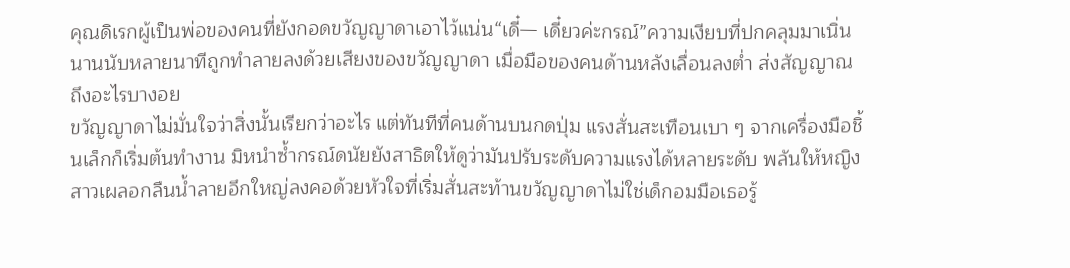คุณดิเรกผู้เป็นพ่อของคนที่ยังกอดขวัญญาดาเอาไว้แน่น“เดี๋— เดี๋ยวค่ะกรณ์”ความเงียบที่ปกคลุมมาเนิ่นนานนับหลายนาทีถูกทำลายลงด้วยเสียงของขวัญญาดา เมื่อมือของคนด้านหลังเลื่อนลงต่ำ ส่งสัญญาณถึงอะไรบางอย
ขวัญญาดาไม่มั่นใจว่าสิ่งนั้นเรียกว่าอะไร แต่ทันทีที่คนด้านบนกดปุ่ม แรงสั่นสะเทือนเบา ๆ จากเครื่องมือชิ้นเล็กก็เริ่มต้นทำงาน มิหนำซ้ำกรณ์ดนัยยังสาธิตให้ดูว่ามันปรับระดับความแรงได้หลายระดับ พลันให้หญิงสาวเผลอกลืนน้ำลายอึกใหญ่ลงคอด้วยหัวใจที่เริ่มสั่นสะท้านขวัญญาดาไม่ใช่เด็กอมมือเธอรู้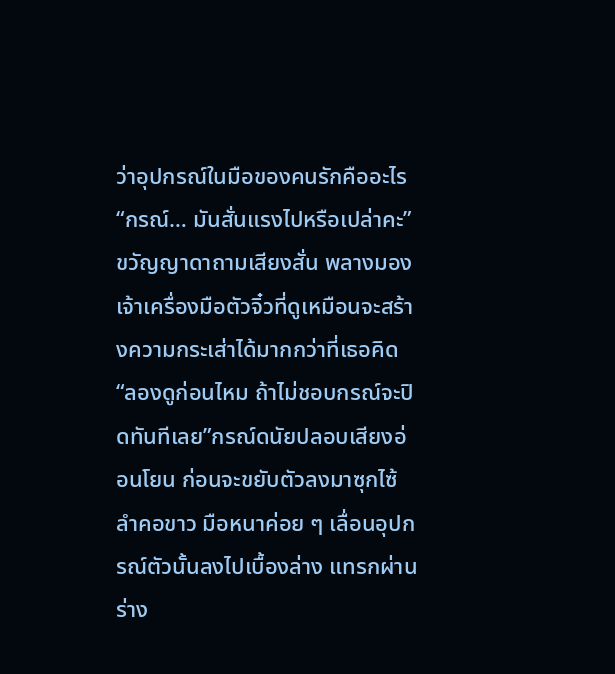ว่าอุปกรณ์ในมือของคนรักคืออะไร“กรณ์… มันสั่นแรงไปหรือเปล่าคะ”ขวัญญาดาถามเสียงสั่น พลางมองเจ้าเครื่องมือตัวจิ๋วที่ดูเหมือนจะสร้างความกระเส่าได้มากกว่าที่เธอคิด“ลองดูก่อนไหม ถ้าไม่ชอบกรณ์จะปิดทันทีเลย”กรณ์ดนัยปลอบเสียงอ่อนโยน ก่อนจะขยับตัวลงมาซุกไซ้ลำคอขาว มือหนาค่อย ๆ เลื่อนอุปกรณ์ตัวนั้นลงไปเบื้องล่าง แทรกผ่านร่าง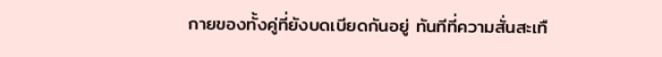กายของทั้งคู่ที่ยังบดเบียดกันอยู่ ทันทีที่ความสั่นสะเทื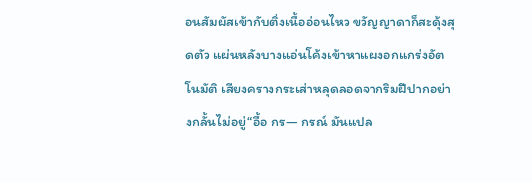อนสัมผัสเข้ากับติ่งเนื้ออ่อนไหว ขวัญญาดาก็สะดุ้งสุดตัว แผ่นหลังบางแอ่นโค้งเข้าหาแผงอกแกร่งอัตโนมัติ เสียงครางกระเส่าหลุดลอดจากริมฝีปากอย่างกลั้นไม่อยู่“อื้อ กร— กรณ์ มันแปล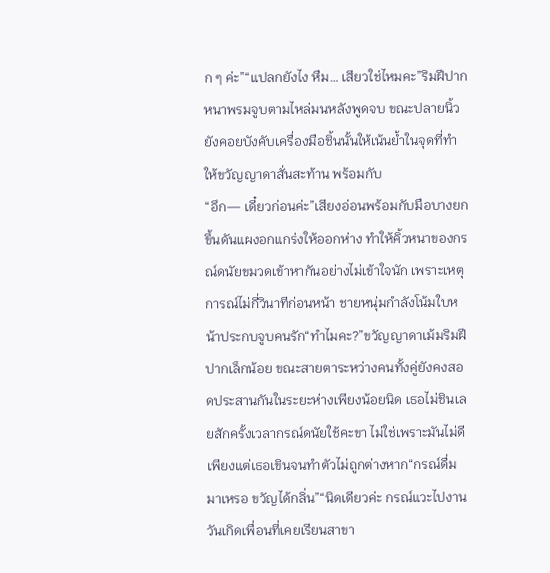ก ๆ ค่ะ”“แปลกยังไง หืม… เสียวใช่ไหมคะ”ริมฝีปากหนาพรมจูบตามไหล่มนหลังพูดจบ ขณะปลายนิ้วยังคอยบังคับเครื่องมือชิ้นนั้นให้เน้นย้ำในจุดที่ทำให้ขวัญญาดาสั่นสะท้าน พร้อมกับ
“อึก— เดี๋ยวก่อนค่ะ”เสียงอ่อนพร้อมกับมือบางยกขึ้นดันแผงอกแกร่งให้ออกห่าง ทำให้คิ้วหนาของกรณ์ดนัยขมวดเข้าหากันอย่างไม่เข้าใจนัก เพราะเหตุการณ์ไม่กี่วินาทีก่อนหน้า ชายหนุ่มกำลังโน้มใบหน้าประกบจูบคนรัก“ทำไมคะ?”ขวัญญาดาเม้มริมฝีปากเล็กน้อย ขณะสายตาระหว่างคนทั้งคู่ยังคงสอดประสานกันในระยะห่างเพียงน้อยนิด เธอไม่ชินเลยสักครั้งเวลากรณ์ดนัยใช้คะขา ไม่ใช่เพราะมันไม่ดีเพียงแต่เธอเขินจนทำตัวไม่ถูกต่างหาก“กรณ์ดื่มมาเหรอ ขวัญได้กลิ่น”“นิดเดียวค่ะ กรณ์แวะไปงานวันเกิดเพื่อนที่เคยเรียนสาขา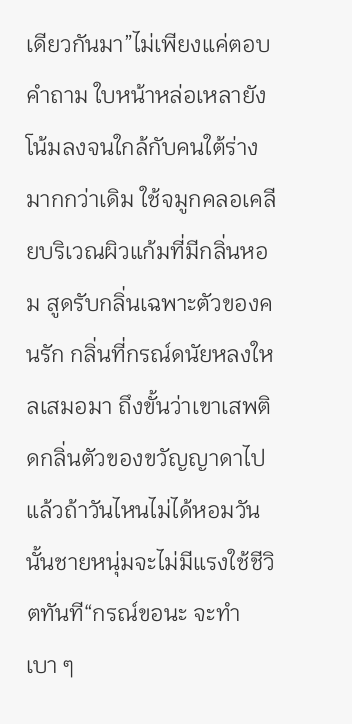เดียวกันมา”ไม่เพียงแค่ตอบคำถาม ใบหน้าหล่อเหลายังโน้มลงจนใกล้กับคนใต้ร่างมากกว่าเดิม ใช้จมูกคลอเคลียบริเวณผิวแก้มที่มีกลิ่นหอม สูดรับกลิ่นเฉพาะตัวของคนรัก กลิ่นที่กรณ์ดนัยหลงใหลเสมอมา ถึงขั้นว่าเขาเสพติดกลิ่นตัวของขวัญญาดาไปแล้วถ้าวันไหนไม่ได้หอมวันนั้นชายหนุ่มจะไม่มีแรงใช้ชีวิตทันที“กรณ์ขอนะ จะทำเบา ๆ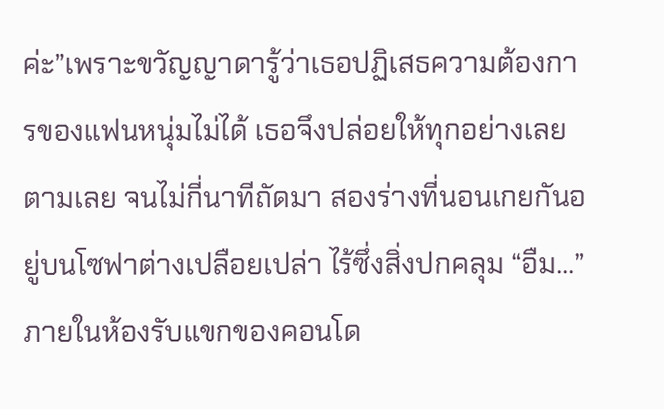ค่ะ”เพราะขวัญญาดารู้ว่าเธอปฏิเสธความต้องการของแฟนหนุ่มไม่ได้ เธอจึงปล่อยให้ทุกอย่างเลยตามเลย จนไม่กี่นาทีถัดมา สองร่างที่นอนเกยกันอยู่บนโซฟาต่างเปลือยเปล่า ไร้ซึ่งสิ่งปกคลุม “อืม…”ภายในห้องรับแขกของคอนโด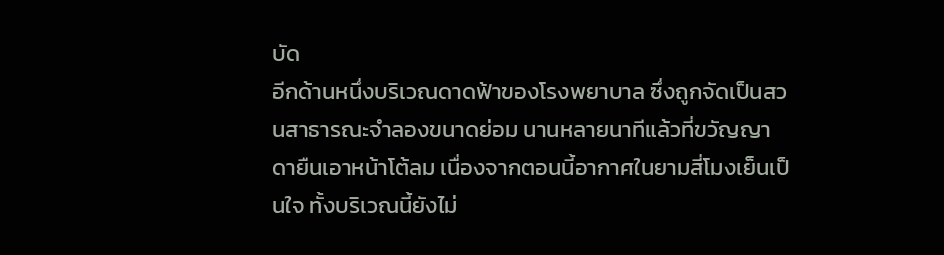บัด
อีกด้านหนึ่งบริเวณดาดฟ้าของโรงพยาบาล ซึ่งถูกจัดเป็นสวนสาธารณะจำลองขนาดย่อม นานหลายนาทีแล้วที่ขวัญญาดายืนเอาหน้าโต้ลม เนื่องจากตอนนี้อากาศในยามสี่โมงเย็นเป็นใจ ทั้งบริเวณนี้ยังไม่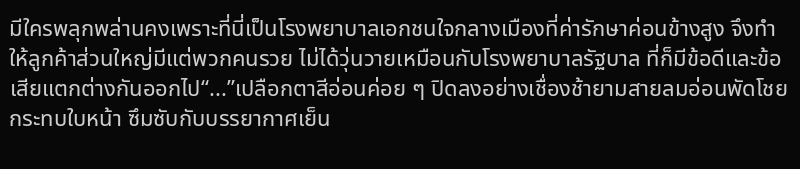มีใครพลุกพล่านคงเพราะที่นี่เป็นโรงพยาบาลเอกชนใจกลางเมืองที่ค่ารักษาค่อนข้างสูง จึงทำให้ลูกค้าส่วนใหญ่มีแต่พวกคนรวย ไม่ได้วุ่นวายเหมือนกับโรงพยาบาลรัฐบาล ที่ก็มีข้อดีและข้อเสียแตกต่างกันออกไป“...”เปลือกตาสีอ่อนค่อย ๆ ปิดลงอย่างเชื่องช้ายามสายลมอ่อนพัดโชยกระทบใบหน้า ซึมซับกับบรรยากาศเย็น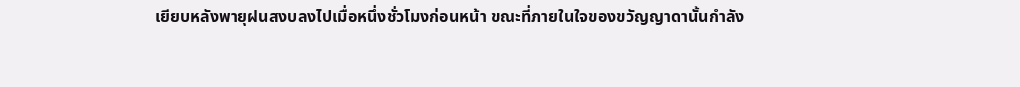เยียบหลังพายุฝนสงบลงไปเมื่อหนึ่งชั่วโมงก่อนหน้า ขณะที่ภายในใจของขวัญญาดานั้นกำลัง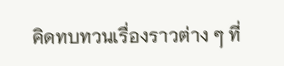คิดทบทวนเรื่องราวต่าง ๆ ที่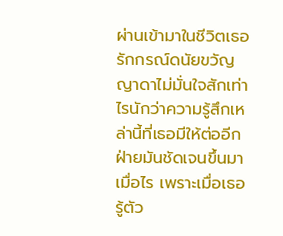ผ่านเข้ามาในชีวิตเธอรักกรณ์ดนัยขวัญญาดาไม่มั่นใจสักเท่าไรนักว่าความรู้สึกเหล่านี้ที่เธอมีให้ต่ออีกฝ่ายมันชัดเจนขึ้นมาเมื่อไร เพราะเมื่อเธอรู้ตัว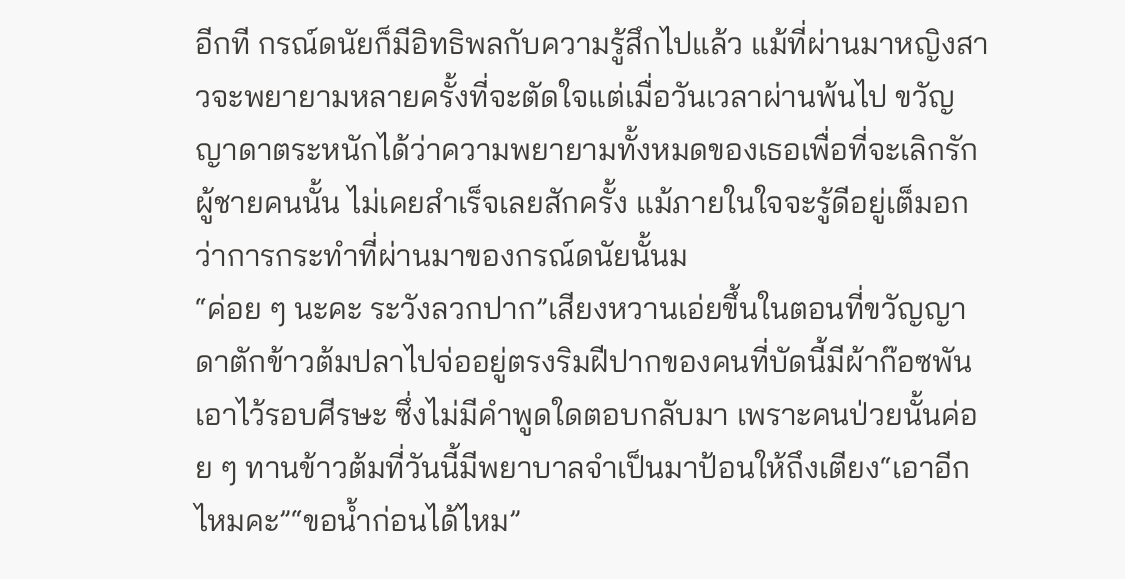อีกที กรณ์ดนัยก็มีอิทธิพลกับความรู้สึกไปแล้ว แม้ที่ผ่านมาหญิงสาวจะพยายามหลายครั้งที่จะตัดใจแต่เมื่อวันเวลาผ่านพ้นไป ขวัญญาดาตระหนักได้ว่าความพยายามทั้งหมดของเธอเพื่อที่จะเลิกรักผู้ชายคนนั้น ไม่เคยสำเร็จเลยสักครั้ง แม้ภายในใจจะรู้ดีอยู่เต็มอกว่าการกระทำที่ผ่านมาของกรณ์ดนัยนั้นม
“ค่อย ๆ นะคะ ระวังลวกปาก”เสียงหวานเอ่ยขึ้นในตอนที่ขวัญญาดาตักข้าวต้มปลาไปจ่ออยู่ตรงริมฝีปากของคนที่บัดนี้มีผ้าก๊อซพันเอาไว้รอบศีรษะ ซึ่งไม่มีคำพูดใดตอบกลับมา เพราะคนป่วยนั้นค่อย ๆ ทานข้าวต้มที่วันนี้มีพยาบาลจำเป็นมาป้อนให้ถึงเตียง“เอาอีกไหมคะ”“ขอน้ำก่อนได้ไหม”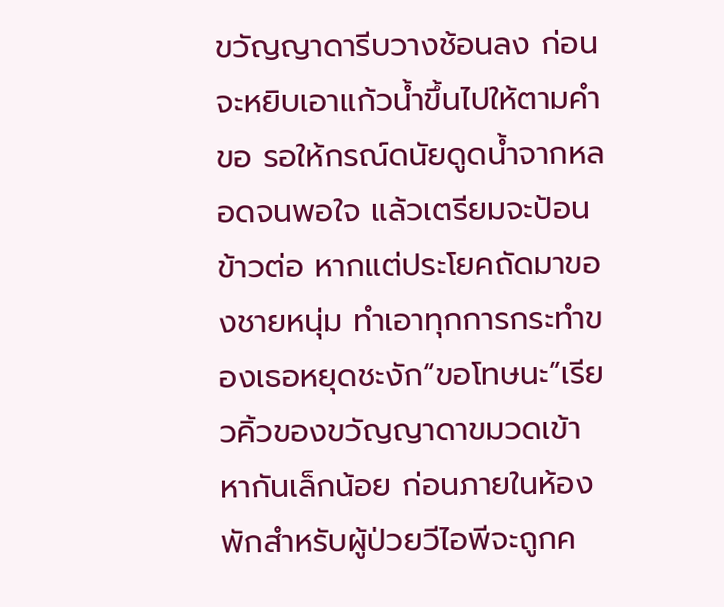ขวัญญาดารีบวางช้อนลง ก่อนจะหยิบเอาแก้วน้ำขึ้นไปให้ตามคำขอ รอให้กรณ์ดนัยดูดน้ำจากหลอดจนพอใจ แล้วเตรียมจะป้อนข้าวต่อ หากแต่ประโยคถัดมาของชายหนุ่ม ทำเอาทุกการกระทำของเธอหยุดชะงัก“ขอโทษนะ”เรียวคิ้วของขวัญญาดาขมวดเข้าหากันเล็กน้อย ก่อนภายในห้องพักสำหรับผู้ป่วยวีไอพีจะถูกค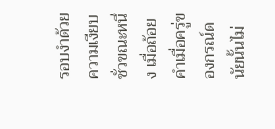รอบงำด้วยความเงียบชั่วขณะหนึ่ง เมื่อถ้อยคำเมื่อครู่ของกรณ์ดนัยนั้นไม่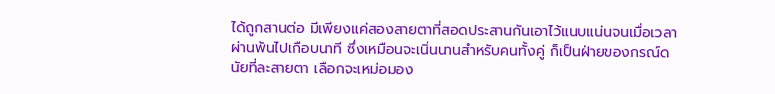ได้ถูกสานต่อ มีเพียงแค่สองสายตาที่สอดประสานกันเอาไว้แนบแน่นจนเมื่อเวลาผ่านพ้นไปเกือบนาที ซึ่งเหมือนจะเนิ่นนานสำหรับคนทั้งคู่ ก็เป็นฝ่ายของกรณ์ดนัยที่ละสายตา เลือกจะเหม่อมอง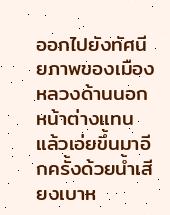ออกไปยังทัศนียภาพของเมืองหลวงด้านนอกหน้าต่างแทน แล้วเอ่ยขึ้นมาอีกครั้งด้วยน้ำเสียงเบาห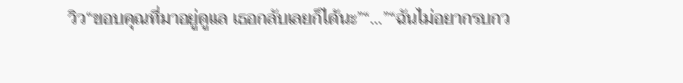วิว“ขอบคุณที่มาอยู่ดูแล เธอกลับเลยก็ได้นะ”“...”“ฉันไม่อยากรบกว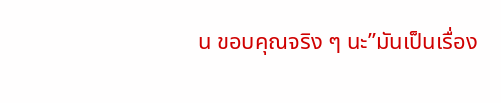น ขอบคุณจริง ๆ นะ”มันเป็นเรื่อง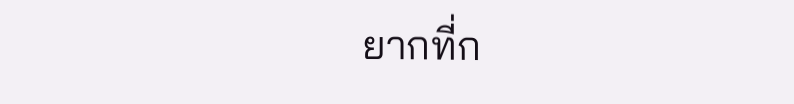ยากที่ก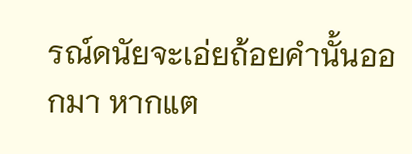รณ์ดนัยจะเอ่ยถ้อยคำนั้นออกมา หากแต